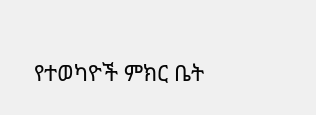የተወካዮች ምክር ቤት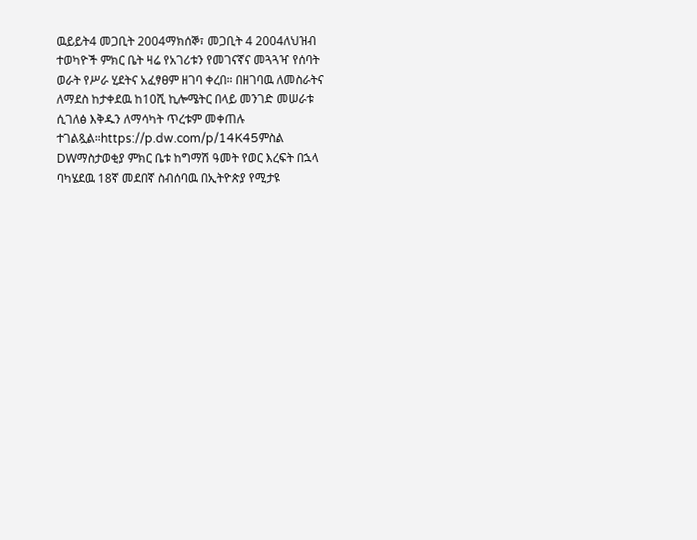ዉይይት4 መጋቢት 2004ማክሰኞ፣ መጋቢት 4 2004ለህዝብ ተወካዮች ምክር ቤት ዛሬ የአገሪቱን የመገናኛና መጓጓዣ የሰባት ወራት የሥራ ሂደትና አፈፃፀም ዘገባ ቀረበ። በዘገባዉ ለመስራትና ለማደስ ከታቀደዉ ከ10ሺ ኪሎሜትር በላይ መንገድ መሠራቱ ሲገለፅ እቅዱን ለማሳካት ጥረቱም መቀጠሉ ተገልጿል።https://p.dw.com/p/14K45ምስል DWማስታወቂያ ምክር ቤቱ ከግማሽ ዓመት የወር እረፍት በኋላ ባካሄደዉ 18ኛ መደበኛ ስብሰባዉ በኢትዮጵያ የሚታዩ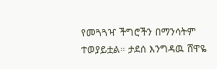የመጓጓዣ ችግሮችን በማንሳትም ተወያይቷል። ታደሰ እንግዳዉ ሸዋዬ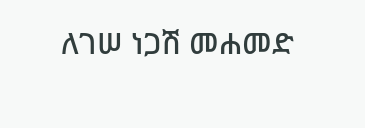ለገሠ ነጋሽ መሐመድ